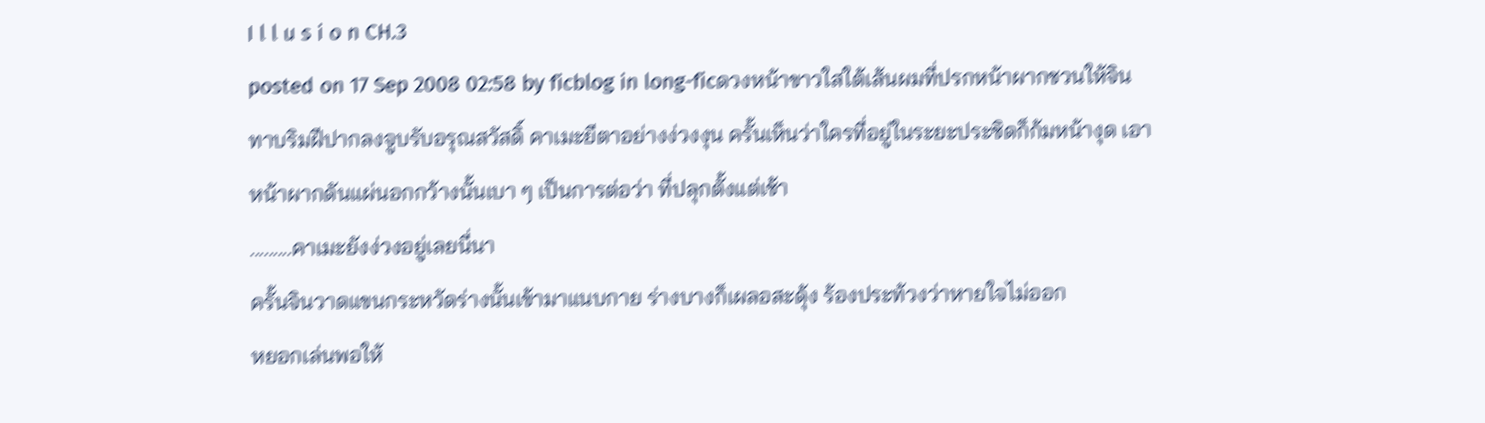I l l u s i o n CH.3
posted on 17 Sep 2008 02:58 by ficblog in long-ficดวงหน้าขาวใสใต้เส้นผมที่ปรกหน้าผากชวนให้จินทาบริมฝีปากลงจูบรับอรุณสวัสดิ์ คาเมะยีตาอย่างง่วงงุน ครั้นเห็นว่าใครที่อยู่ในระยะประชิดก็ก้มหน้างุด เอาหน้าผากดันแผ่นอกกว้างนั้นเบา ๆ เป็นการต่อว่า ที่ปลุกตั้งแต่เช้า
.........คาเมะยังง่วงอยู่เลยนี่นา
ครั้นจินวาดแขนกระหวัดร่างนั้นเข้ามาแนบกาย ร่างบางก็เผลอสะดุ้ง ร้องประท้วงว่าหายใจไม่ออก
หยอกเล่นพอให้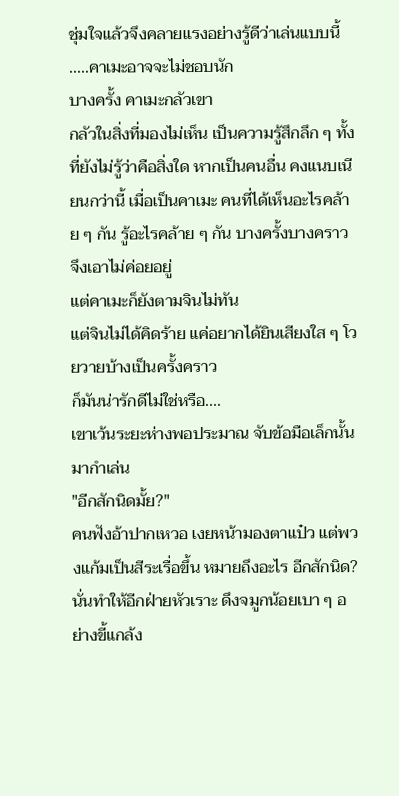ชุ่มใจแล้วจึงคลายแรงอย่างรู้ดีว่าเล่นแบบนี้ .....คาเมะอาจจะไม่ชอบนัก
บางครั้ง คาเมะกลัวเขา
กลัวในสิ่งที่มองไม่เห็น เป็นความรู้สึกลึก ๆ ทั้งที่ยังไม่รู้ว่าคือสิ่งใด หากเป็นคนอื่น คงแนบเนียนกว่านี้ เมื่อเป็นคาเมะ คนที่ได้เห็นอะไรคล้าย ๆ กัน รู้อะไรคล้าย ๆ กัน บางครั้งบางคราว จึงเอาไม่ค่อยอยู่
แต่คาเมะก็ยังตามจินไม่ทัน
แต่จินไม่ได้คิดร้าย แค่อยากได้ยินเสียงใส ๆ โวยวายบ้างเป็นครั้งคราว
ก็มันน่ารักดีไม่ใช่หรือ....
เขาเว้นระยะห่างพอประมาณ จับข้อมือเล็กนั้นมากำเล่น
"อีกสักนิดมั้ย?"
คนฟังอ้าปากเหวอ เงยหน้ามองตาแป๋ว แต่พวงแก้มเป็นสีระเรื่อขึ้น หมายถึงอะไร อีกสักนิด?
นั่นทำให้อีกฝ่ายหัวเราะ ดึงจมูกน้อยเบา ๆ อย่างขี้แกล้ง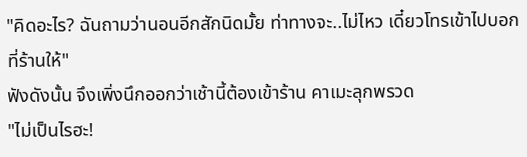"คิดอะไร? ฉันถามว่านอนอีกสักนิดมั้ย ท่าทางจะ..ไม่ไหว เดี๋ยวโทรเข้าไปบอกที่ร้านให้"
ฟังดังนั้น จึงเพิ่งนึกออกว่าเช้านี้ต้องเข้าร้าน คาเมะลุกพรวด
"ไม่เป็นไรฮะ!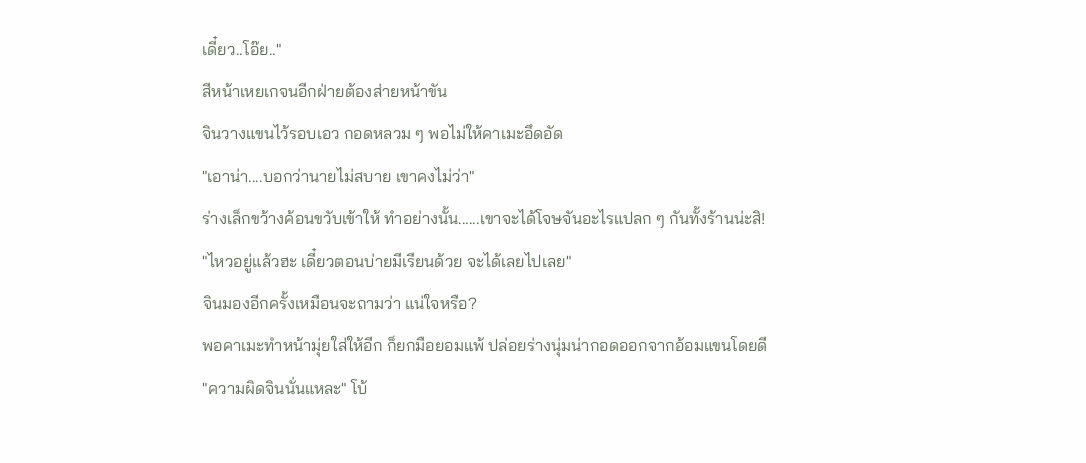เดี๋ยว..โอ๊ย.."
สีหน้าเหยเกจนอีกฝ่ายต้องส่ายหน้าขัน
จินวางแขนไว้รอบเอว กอดหลวม ๆ พอไม่ให้คาเมะอึดอัด
"เอาน่า....บอกว่านายไม่สบาย เขาคงไม่ว่า"
ร่างเล็กขว้างค้อนขวับเข้าให้ ทำอย่างนั้น......เขาจะได้โจษจันอะไรแปลก ๆ กันทั้งร้านน่ะสิ!
"ไหวอยู่แล้วฮะ เดี๋ยวตอนบ่ายมีเรียนด้วย จะได้เลยไปเลย"
จินมองอีกครั้งเหมือนจะถามว่า แน่ใจหรือ?
พอคาเมะทำหน้ามุ่ยใส่ให้อีก ก็ยกมือยอมแพ้ ปล่อยร่างนุ่มน่ากอดออกจากอ้อมแขนโดยดี
"ความผิดจินนั่นแหละ" โบ้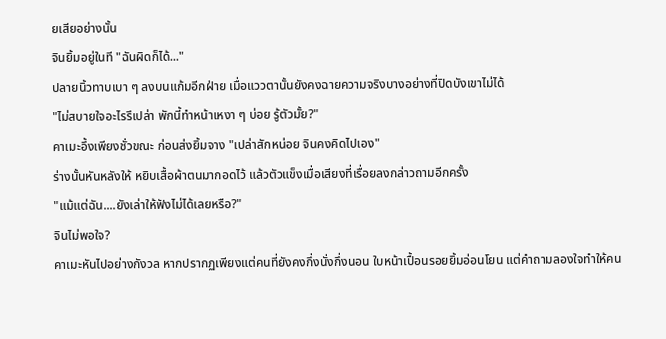ยเสียอย่างนั้น
จินยิ้มอยู่ในที "ฉันผิดก็ได้..."
ปลายนิ้วทาบเบา ๆ ลงบนแก้มอีกฝ่าย เมื่อแววตานั้นยังคงฉายความจริงบางอย่างที่ปิดบังเขาไม่ได้
"ไม่สบายใจอะไรรึเปล่า พักนี้ทำหน้าเหงา ๆ บ่อย รู้ตัวมั้ย?"
คาเมะอึ้งเพียงชั่วขณะ ก่อนส่งยิ้มจาง "เปล่าสักหน่อย จินคงคิดไปเอง"
ร่างนั้นหันหลังให้ หยิบเสื้อผ้าตนมากอดไว้ แล้วตัวแข็งเมื่อเสียงที่เรื่อยลงกล่าวถามอีกครั้ง
"แม้แต่ฉัน....ยังเล่าให้ฟังไม่ได้เลยหรือ?"
จินไม่พอใจ?
คาเมะหันไปอย่างกังวล หากปรากฏเพียงแต่คนที่ยังคงกึ่งนั่งกึ่งนอน ใบหน้าเปื้อนรอยยิ้มอ่อนโยน แต่คำถามลองใจทำให้คน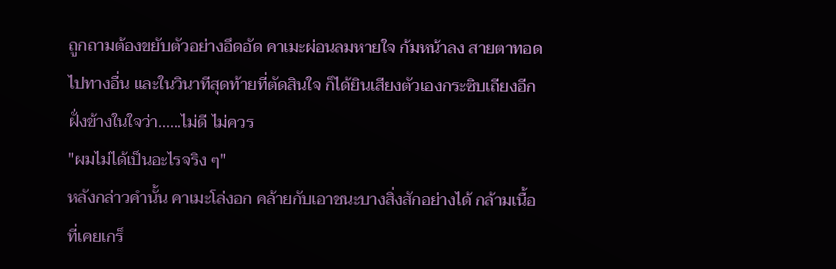ถูกถามต้องขยับตัวอย่างอึดอัด คาเมะผ่อนลมหายใจ ก้มหน้าลง สายตาทอดไปทางอื่น และในวินาทีสุดท้ายที่ตัดสินใจ ก็ได้ยินเสียงตัวเองกระซิบเถียงอีกฝั่งข้างในใจว่า......ไม่ดี ไม่ควร
"ผมไม่ได้เป็นอะไรจริง ๆ"
หลังกล่าวคำนั้น คาเมะโล่งอก คล้ายกับเอาชนะบางสิ่งสักอย่างได้ กล้ามเนื้อที่เคยเกร็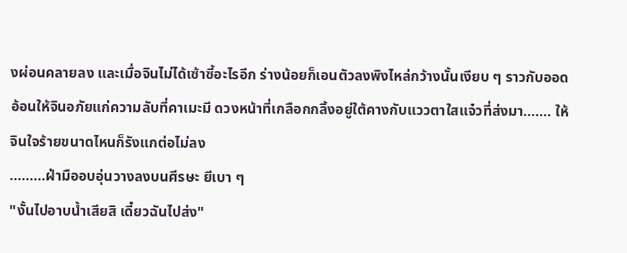งผ่อนคลายลง และเมื่อจินไม่ได้เซ้าซี้อะไรอีก ร่างน้อยก็เอนตัวลงพิงไหล่กว้างนั้นเงียบ ๆ ราวกับออดอ้อนให้จินอภัยแก่ความลับที่คาเมะมี ดวงหน้าที่เกลือกกลิ้งอยู่ใต้คางกับแววตาใสแจ๋วที่ส่งมา....... ให้จินใจร้ายขนาดไหนก็รังแกต่อไม่ลง
.........ฝ่ามืออบอุ่นวางลงบนศีรษะ ยีเบา ๆ
"งั้นไปอาบน้ำเสียสิ เดี๋ยวฉันไปส่ง"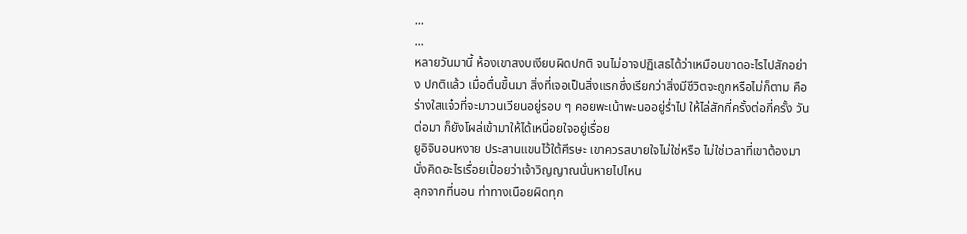...
...
หลายวันมานี้ ห้องเขาสงบเงียบผิดปกติ จนไม่อาจปฏิเสธได้ว่าเหมือนขาดอะไรไปสักอย่าง ปกติแล้ว เมื่อตื่นขึ้นมา สิ่งที่เจอเป็นสิ่งแรกซึ่งเรียกว่าสิ่งมีชีวิตจะถูกหรือไม่ก็ตาม คือร่างใสแจ๋วที่จะมาวนเวียนอยู่รอบ ๆ คอยพะเน้าพะนออยู่ร่ำไป ให้ไล่สักกี่ครั้งต่อกี่ครั้ง วันต่อมา ก็ยังโผล่เข้ามาให้ได้เหนื่อยใจอยู่เรื่อย
ยูอิจินอนหงาย ประสานแขนไว้ใต้ศีรษะ เขาควรสบายใจไม่ใช่หรือ ไม่ใช่เวลาที่เขาต้องมานั่งคิดอะไรเรื่อยเปื่อยว่าเจ้าวิญญาณนั่นหายไปไหน
ลุกจากที่นอน ท่าทางเนือยผิดทุก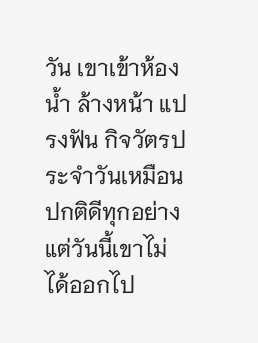วัน เขาเข้าห้องน้ำ ล้างหน้า แปรงฟัน กิจวัตรประจำวันเหมือนปกติดีทุกอย่าง แต่วันนี้เขาไม่ได้ออกไป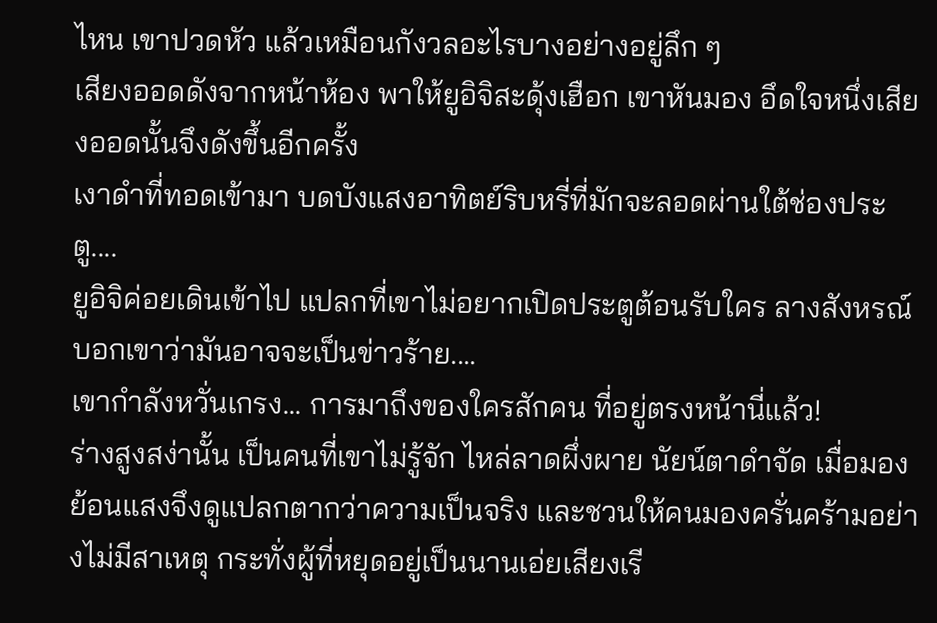ไหน เขาปวดหัว แล้วเหมือนกังวลอะไรบางอย่างอยู่ลึก ๆ
เสียงออดดังจากหน้าห้อง พาให้ยูอิจิสะดุ้งเฮือก เขาหันมอง อึดใจหนึ่งเสียงออดนั้นจึงดังขึ้นอีกครั้ง
เงาดำที่ทอดเข้ามา บดบังแสงอาทิตย์ริบหรี่ที่มักจะลอดผ่านใต้ช่องประตู....
ยูอิจิค่อยเดินเข้าไป แปลกที่เขาไม่อยากเปิดประตูต้อนรับใคร ลางสังหรณ์บอกเขาว่ามันอาจจะเป็นข่าวร้าย....
เขากำลังหวั่นเกรง... การมาถึงของใครสักคน ที่อยู่ตรงหน้านี่แล้ว!
ร่างสูงสง่านั้น เป็นคนที่เขาไม่รู้จัก ไหล่ลาดผึ่งผาย นัยน์ตาดำจัด เมื่อมองย้อนแสงจึงดูแปลกตากว่าความเป็นจริง และชวนให้คนมองครั่นคร้ามอย่างไม่มีสาเหตุ กระทั่งผู้ที่หยุดอยู่เป็นนานเอ่ยเสียงเรี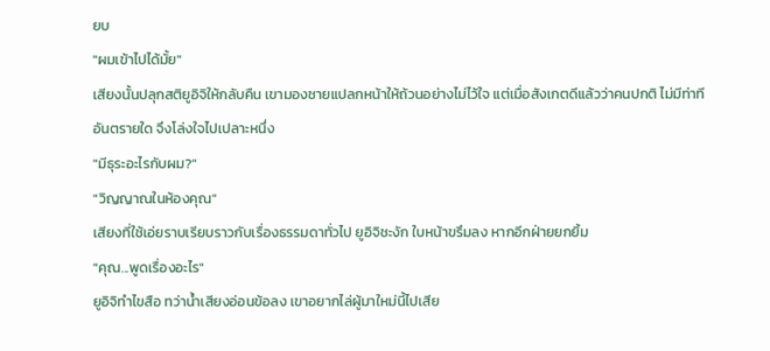ยบ
"ผมเข้าไปได้มั้ย"
เสียงนั้นปลุกสติยูอิจิให้กลับคืน เขามองชายแปลกหน้าให้ถ้วนอย่างไม่ไว้ใจ แต่เมื่อสังเกตดีแล้วว่าคนปกติ ไม่มีท่าทีอันตรายใด จึงโล่งใจไปเปลาะหนึ่ง
"มีธุระอะไรกับผม?"
"วิญญาณในห้องคุณ"
เสียงที่ใช้เอ่ยราบเรียบราวกับเรื่องธรรมดาทั่วไป ยูอิจิชะงัก ใบหน้าขรึมลง หากอีกฝ่ายยกยิ้ม
"คุณ...พูดเรื่องอะไร"
ยูอิจิทำไขสือ ทว่าน้ำเสียงอ่อนข้อลง เขาอยากไล่ผู้มาใหม่นี้ไปเสีย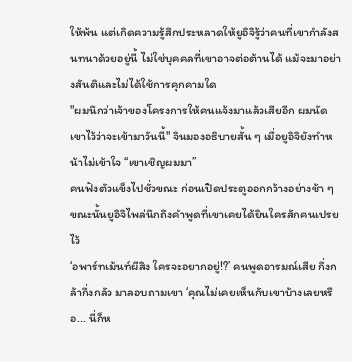ให้พ้น แต่เกิดความรู้สึกประหลาดให้ยูอิจิรู้ว่าคนที่เขากำลังสนทนาด้วยอยู่นี้ ไม่ใช่บุคคลที่เขาอาจต่อต้านได้ แม้จะมาอย่างสันติและไม่ได้ใช้การคุกคามใด
"ผมนึกว่าเจ้าของโครงการให้คนแจ้งมาแล้วเสียอีก ผมนัดเขาไว้ว่าจะเข้ามาวันนี้" จินมองอธิบายสั้น ๆ เมื่อยูอิจิยังทำหน้าไม่เข้าใจ “เขาเชิญผมมา”
คนฟังตัวแข็งไปชั่วขณะ ก่อนเปิดประตูออกกว้างอย่างช้า ๆ ขณะนั้นยูอิจิไพล่นึกถึงคำพูดที่เขาเคยได้ยินใครสักคนเปรยไว้
‘อพาร์ทเม้นท์ผีสิง ใครจะอยากอยู่!?’ คนพูดอารมณ์เสีย กึ่งกล้ากึ่งกลัว มาลอบถามเขา ‘คุณไม่เคยเห็นกับเขาบ้างเลยหรือ... นี่ก็ห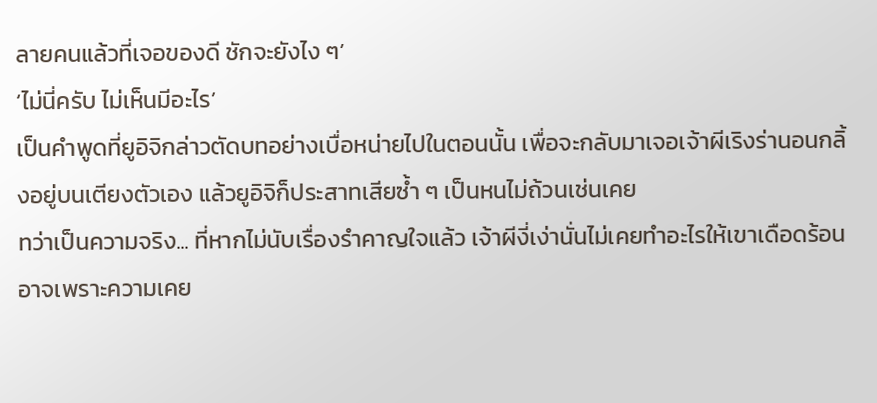ลายคนแล้วที่เจอของดี ชักจะยังไง ๆ’
‘ไม่นี่ครับ ไม่เห็นมีอะไร’
เป็นคำพูดที่ยูอิจิกล่าวตัดบทอย่างเบื่อหน่ายไปในตอนนั้น เพื่อจะกลับมาเจอเจ้าผีเริงร่านอนกลิ้งอยู่บนเตียงตัวเอง แล้วยูอิจิก็ประสาทเสียซ้ำ ๆ เป็นหนไม่ถ้วนเช่นเคย
ทว่าเป็นความจริง... ที่หากไม่นับเรื่องรำคาญใจแล้ว เจ้าผีงี่เง่านั่นไม่เคยทำอะไรให้เขาเดือดร้อน อาจเพราะความเคย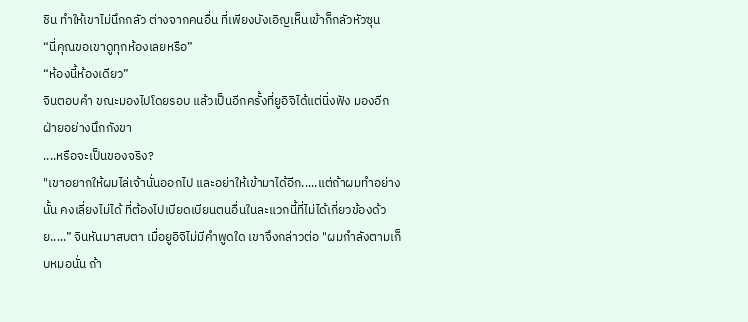ชิน ทำให้เขาไม่นึกกลัว ต่างจากคนอื่น ที่เพียงบังเอิญเห็นเข้าก็กลัวหัวซุน
“นี่คุณขอเขาดูทุกห้องเลยหรือ”
“ห้องนี้ห้องเดียว”
จินตอบคำ ขณะมองไปโดยรอบ แล้วเป็นอีกครั้งที่ยูอิจิได้แต่นิ่งฟัง มองอีกฝ่ายอย่างนึกกังขา
....หรือจะเป็นของจริง?
"เขาอยากให้ผมไล่เจ้านั่นออกไป และอย่าให้เข้ามาได้อีก.....แต่ถ้าผมทำอย่างนั้น คงเลี่ยงไม่ได้ ที่ต้องไปเบียดเบียนตนอื่นในละแวกนี้ที่ไม่ได้เกี่ยวข้องด้วย.....” จินหันมาสบตา เมื่อยูอิจิไม่มีคำพูดใด เขาจึงกล่าวต่อ "ผมกำลังตามเก็บหมอนั่น ถ้า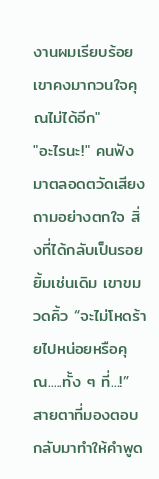งานผมเรียบร้อย เขาคงมากวนใจคุณไม่ได้อีก"
"อะไรนะ!" คนฟังมาตลอดตวัดเสียงถามอย่างตกใจ สิ่งที่ได้กลับเป็นรอยยิ้มเช่นเดิม เขาขมวดคิ้ว “จะไม่โหดร้ายไปหน่อยหรือคุณ.....ทั้ง ๆ ที่...!”
สายตาที่มองตอบกลับมาทำให้คำพูด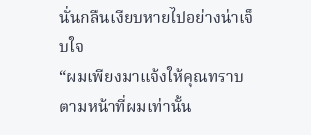นั่นกลืนเงียบหายไปอย่างน่าเจ็บใจ
“ผมเพียงมาแจ้งให้คุณทราบตามหน้าที่ผมเท่านั้น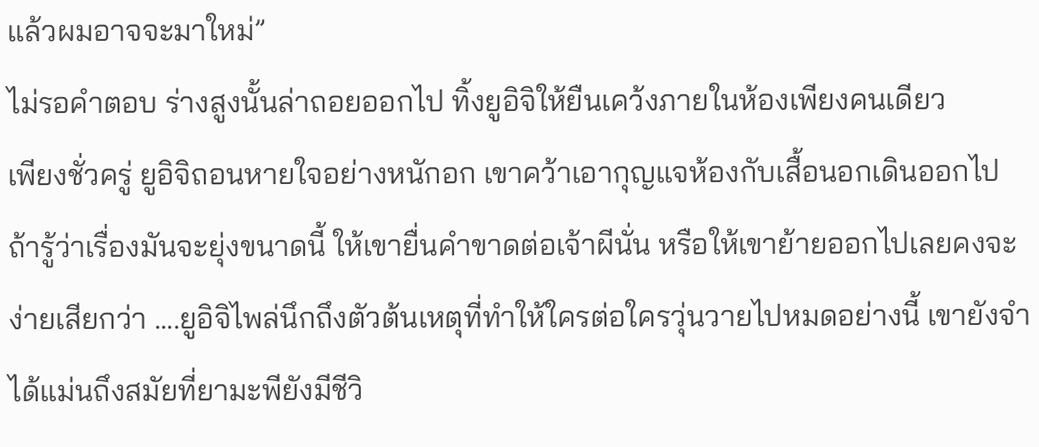แล้วผมอาจจะมาใหม่”
ไม่รอคำตอบ ร่างสูงนั้นล่าถอยออกไป ทิ้งยูอิจิให้ยืนเคว้งภายในห้องเพียงคนเดียว
เพียงชั่วครู่ ยูอิจิถอนหายใจอย่างหนักอก เขาคว้าเอากุญแจห้องกับเสื้อนอกเดินออกไป ถ้ารู้ว่าเรื่องมันจะยุ่งขนาดนี้ ให้เขายื่นคำขาดต่อเจ้าผีนั่น หรือให้เขาย้ายออกไปเลยคงจะง่ายเสียกว่า ....ยูอิจิไพล่นึกถึงตัวต้นเหตุที่ทำให้ใครต่อใครวุ่นวายไปหมดอย่างนี้ เขายังจำได้แม่นถึงสมัยที่ยามะพียังมีชีวิ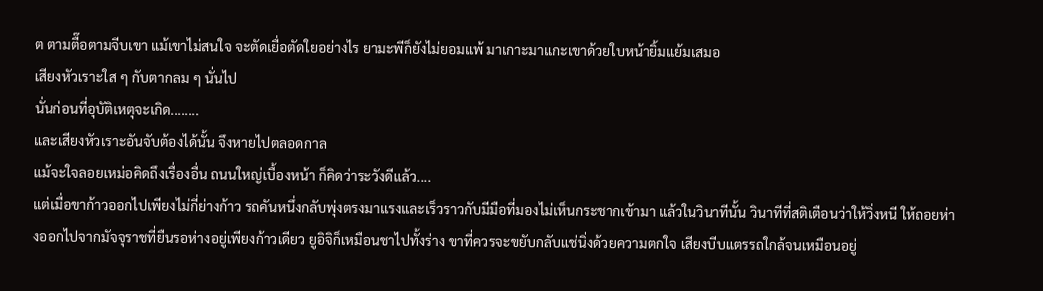ต ตามตื๊อตามจีบเขา แม้เขาไม่สนใจ จะตัดเยื่อตัดใยอย่างไร ยามะพีก็ยังไม่ยอมแพ้ มาเกาะมาแกะเขาด้วยใบหน้ายิ้มแย้มเสมอ
เสียงหัวเราะใส ๆ กับตากลม ๆ นั่นไป
นั่นก่อนที่อุบัติเหตุจะเกิด........
และเสียงหัวเราะอันจับต้องได้นั้น จึงหายไปตลอดกาล
แม้จะใจลอยเหม่อคิดถึงเรื่องอื่น ถนนใหญ่เบื้องหน้า ก็คิดว่าระวังดีแล้ว....
แต่เมื่อขาก้าวออกไปเพียงไม่กี่ย่างก้าว รถคันหนึ่งกลับพุ่งตรงมาแรงและเร็วราวกับมีมือที่มองไม่เห็นกระชากเข้ามา แล้วในวินาทีนั้น วินาทีที่สติเตือนว่าให้วิ่งหนี ให้ถอยห่างออกไปจากมัจจุราชที่ยืนรอห่างอยู่เพียงก้าวเดียว ยูอิจิก็เหมือนชาไปทั้งร่าง ขาที่ควรจะขยับกลับแช่นิ่งด้วยความตกใจ เสียงบีบแตรรถใกล้จนเหมือนอยู่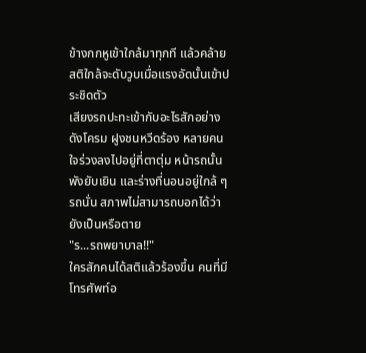ข้างกกหูเข้าใกล้มาทุกที แล้วคล้ายสติใกล้จะดับวูบเมื่อแรงอัดนั้นเข้าประชิดตัว
เสียงรถปะทะเข้ากับอะไรสักอย่างดังโครม ฝูงชนหวีดร้อง หลายคนใจร่วงลงไปอยู่ที่ตาตุ่ม หน้ารถนั้นพังยับเยิน และร่างที่นอนอยู่ใกล้ ๆ รถนั่น สภาพไม่สามารถบอกได้ว่ายังเป็นหรือตาย
"ร...รถพยาบาล!!"
ใครสักคนได้สติแล้วร้องขึ้น คนที่มีโทรศัพท์อ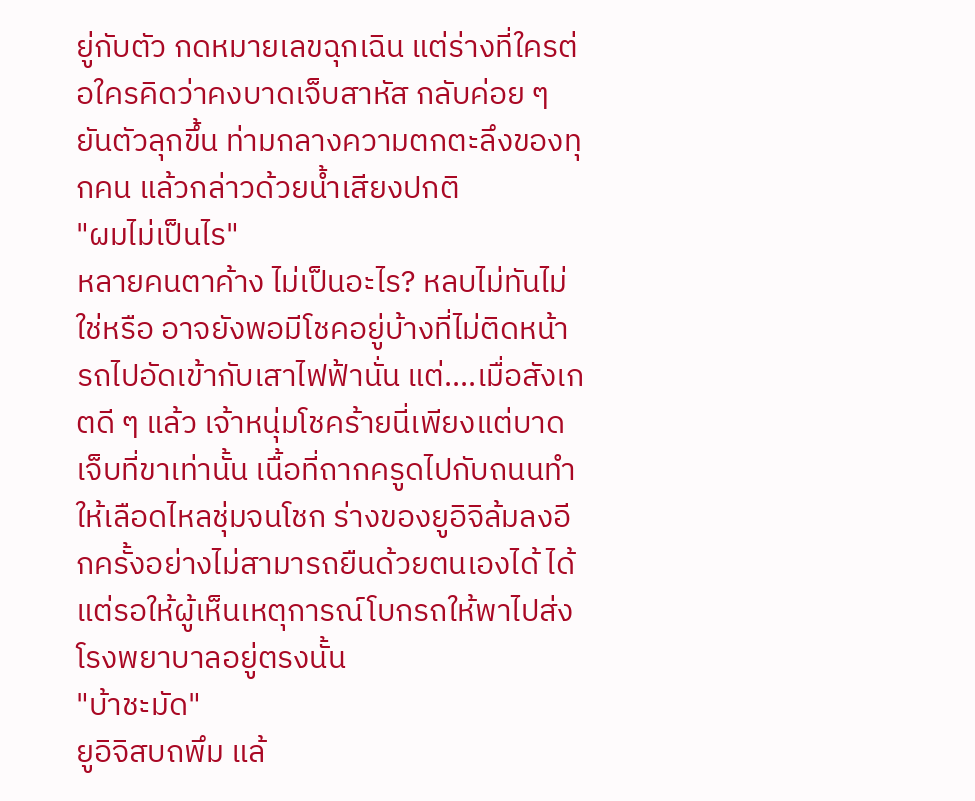ยู่กับตัว กดหมายเลขฉุกเฉิน แต่ร่างที่ใครต่อใครคิดว่าคงบาดเจ็บสาหัส กลับค่อย ๆ ยันตัวลุกขึ้น ท่ามกลางความตกตะลึงของทุกคน แล้วกล่าวด้วยน้ำเสียงปกติ
"ผมไม่เป็นไร"
หลายคนตาค้าง ไม่เป็นอะไร? หลบไม่ทันไม่ใช่หรือ อาจยังพอมีโชคอยู่บ้างที่ไม่ติดหน้ารถไปอัดเข้ากับเสาไฟฟ้านั่น แต่....เมื่อสังเกตดี ๆ แล้ว เจ้าหนุ่มโชคร้ายนี่เพียงแต่บาดเจ็บที่ขาเท่านั้น เนื้อที่ถากครูดไปกับถนนทำให้เลือดไหลชุ่มจนโชก ร่างของยูอิจิล้มลงอีกครั้งอย่างไม่สามารถยืนด้วยตนเองได้ ได้แต่รอให้ผู้เห็นเหตุการณ์โบกรถให้พาไปส่งโรงพยาบาลอยู่ตรงนั้น
"บ้าชะมัด"
ยูอิจิสบถพึม แล้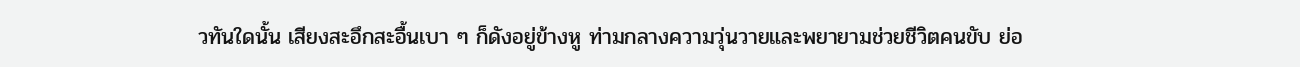วทันใดนั้น เสียงสะอึกสะอื้นเบา ๆ ก็ดังอยู่ข้างหู ท่ามกลางความวุ่นวายและพยายามช่วยชีวิตคนขับ ย่อ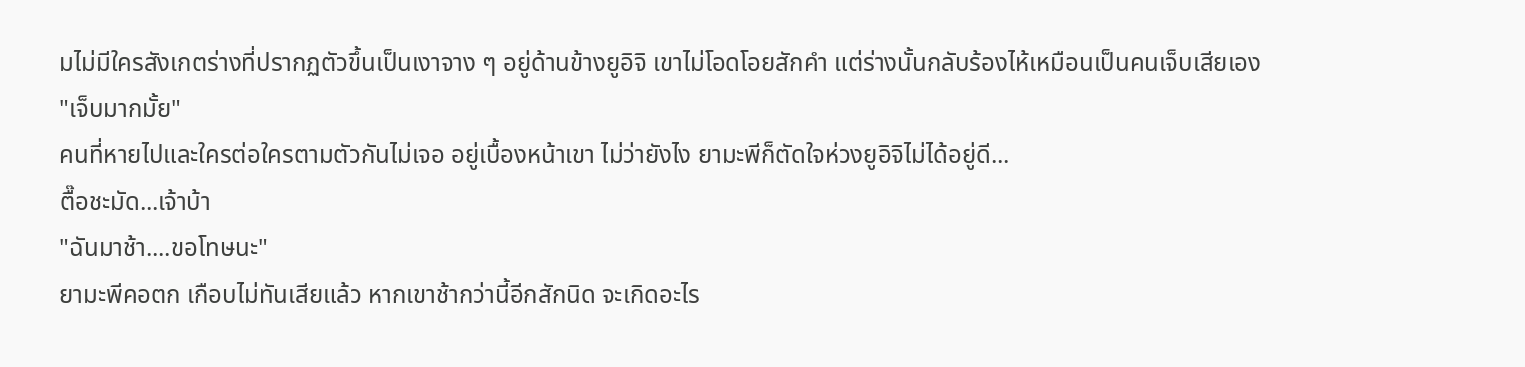มไม่มีใครสังเกตร่างที่ปรากฏตัวขึ้นเป็นเงาจาง ๆ อยู่ด้านข้างยูอิจิ เขาไม่โอดโอยสักคำ แต่ร่างนั้นกลับร้องไห้เหมือนเป็นคนเจ็บเสียเอง
"เจ็บมากมั้ย"
คนที่หายไปและใครต่อใครตามตัวกันไม่เจอ อยู่เบื้องหน้าเขา ไม่ว่ายังไง ยามะพีก็ตัดใจห่วงยูอิจิไม่ได้อยู่ดี...
ตื๊อชะมัด...เจ้าบ้า
"ฉันมาช้า....ขอโทษนะ"
ยามะพีคอตก เกือบไม่ทันเสียแล้ว หากเขาช้ากว่านี้อีกสักนิด จะเกิดอะไร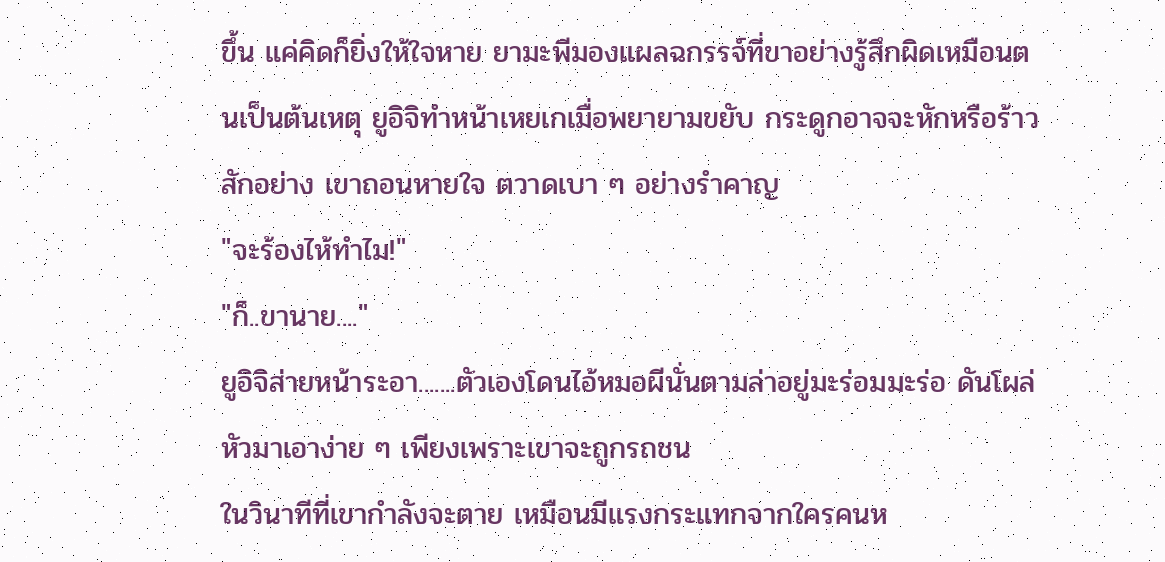ขึ้น แค่คิดก็ยิ่งให้ใจหาย ยามะพีมองแผลฉกรรจ์ที่ขาอย่างรู้สึกผิดเหมือนตนเป็นต้นเหตุ ยูอิจิทำหน้าเหยเกเมื่อพยายามขยับ กระดูกอาจจะหักหรือร้าวสักอย่าง เขาถอนหายใจ ตวาดเบา ๆ อย่างรำคาญ
"จะร้องไห้ทำไม!"
"ก็..ขานาย...."
ยูอิจิส่ายหน้าระอา.......ตัวเองโดนไอ้หมอผีนั่นตามล่าอยู่มะร่อมมะร่อ ดันโผล่หัวมาเอาง่าย ๆ เพียงเพราะเขาจะถูกรถชน
ในวินาทีที่เขากำลังจะตาย เหมือนมีแรงกระแทกจากใครคนห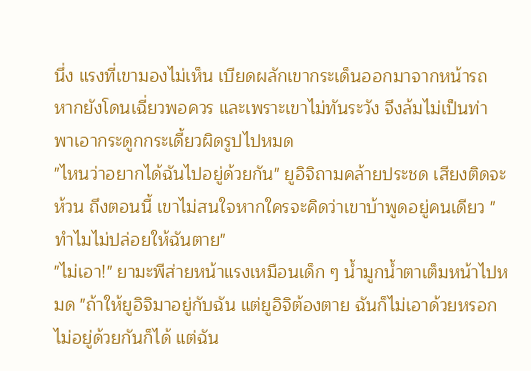นึ่ง แรงที่เขามองไม่เห็น เบียดผลักเขากระเด็นออกมาจากหน้ารถ หากยังโดนเฉี่ยวพอควร และเพราะเขาไม่ทันระวัง จึงล้มไม่เป็นท่า พาเอากระดูกกระเดี้ยวผิดรูปไปหมด
"ไหนว่าอยากได้ฉันไปอยู่ด้วยกัน" ยูอิจิถามคล้ายประชด เสียงติดจะห้วน ถึงตอนนี้ เขาไม่สนใจหากใครจะคิดว่าเขาบ้าพูดอยู่คนเดียว "ทำไมไม่ปล่อยให้ฉันตาย"
"ไม่เอา!" ยามะพีส่ายหน้าแรงเหมือนเด็ก ๆ น้ำมูกน้ำตาเต็มหน้าไปหมด "ถ้าให้ยูอิจิมาอยู่กับฉัน แต่ยูอิจิต้องตาย ฉันก็ไม่เอาด้วยหรอก ไม่อยู่ด้วยกันก็ได้ แต่ฉัน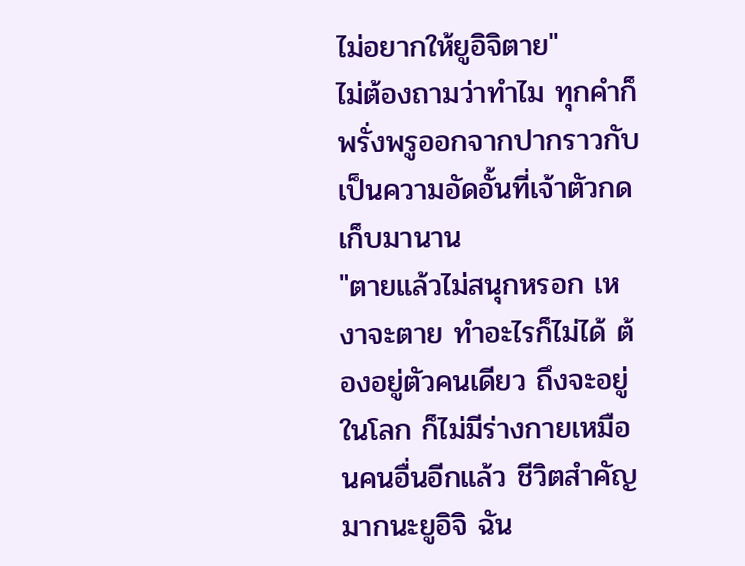ไม่อยากให้ยูอิจิตาย"
ไม่ต้องถามว่าทำไม ทุกคำก็พรั่งพรูออกจากปากราวกับเป็นความอัดอั้นที่เจ้าตัวกดเก็บมานาน
"ตายแล้วไม่สนุกหรอก เหงาจะตาย ทำอะไรก็ไม่ได้ ต้องอยู่ตัวคนเดียว ถึงจะอยู่ในโลก ก็ไม่มีร่างกายเหมือนคนอื่นอีกแล้ว ชีวิตสำคัญมากนะยูอิจิ ฉัน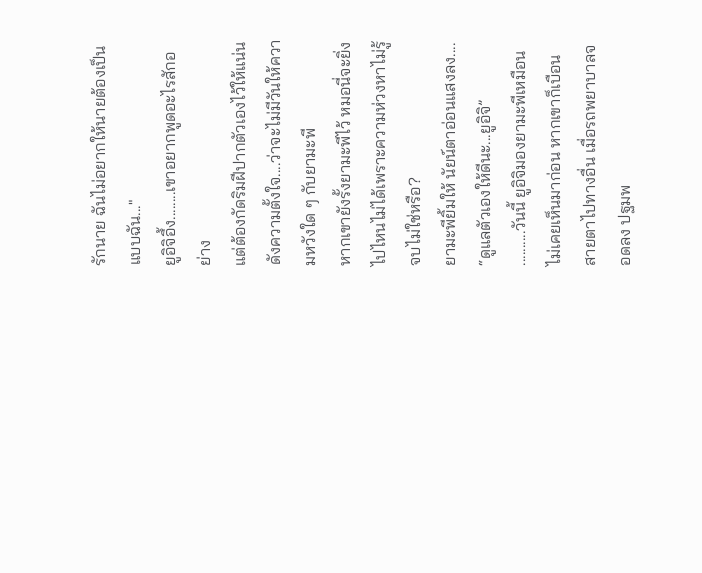รักนาย ฉันไม่อยากให้นายต้องเป็นแบบฉัน..."
ยูอิจิอึ้ง........เขาอยากพูดอะไรสักอย่าง
แต่ต้องกัดริมฝีปากตัวเองไว้ให้แน่น ดังความตั้งใจ....ว่าจะไม่มีวันให้ความหวังใด ๆ กับยามะพี
หากเขายังรั้งยามะพีไว้ หมอนี่จะยิ่งไปไหนไม่ได้เพราะความห่วงหาไม่รู้จบไม่ใช่หรือ?
ยามะพียิ้มให้ นัยน์ตาอ่อนแสงลง....
“ดูแลตัวเองให้ดีนะ...ยูอิจิ”
..........วันนี้ ยูอิจิมองยามะพีเหมือนไม่เคยเห็นมาก่อน หากเขาก็เบือนสายตาไปทางอื่น เมื่อรถพยาบาลจอดลง ปฐมพ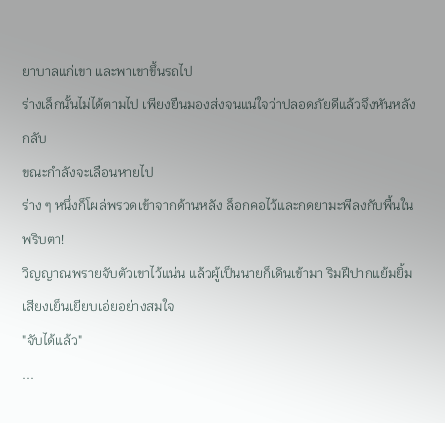ยาบาลแก่เขา และพาเขาขึ้นรถไป
ร่างเล็กนั้นไม่ได้ตามไป เพียงยืนมองส่งจนแน่ใจว่าปลอดภัยดีแล้วจึงหันหลังกลับ
ขณะกำลังจะเลือนหายไป
ร่าง ๆ หนึ่งก็โผล่พรวดเข้าจากด้านหลัง ล็อกคอไว้และกดยามะพีลงกับพื้นในพริบตา!
วิญญาณพรายจับตัวเขาไว้แน่น แล้วผู้เป็นนายก็เดินเข้ามา ริมฝีปากแย้มยิ้ม เสียงเย็นเยียบเอ่ยอย่างสมใจ
"จับได้แล้ว"
...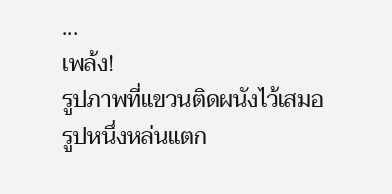...
เพล้ง!
รูปภาพที่แขวนติดผนังไว้เสมอรูปหนึ่งหล่นแตก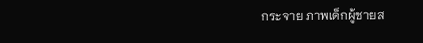กระจาย ภาพเด็กผู้ชายส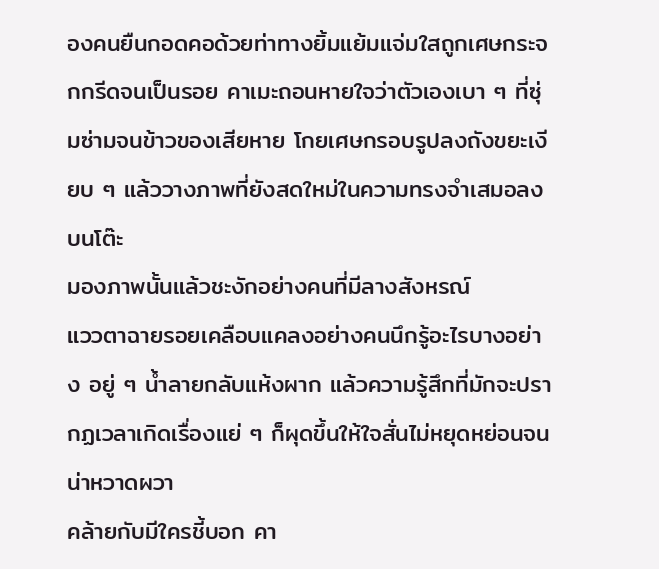องคนยืนกอดคอด้วยท่าทางยิ้มแย้มแจ่มใสถูกเศษกระจกกรีดจนเป็นรอย คาเมะถอนหายใจว่าตัวเองเบา ๆ ที่ซุ่มซ่ามจนข้าวของเสียหาย โกยเศษกรอบรูปลงถังขยะเงียบ ๆ แล้ววางภาพที่ยังสดใหม่ในความทรงจำเสมอลงบนโต๊ะ
มองภาพนั้นแล้วชะงักอย่างคนที่มีลางสังหรณ์
แววตาฉายรอยเคลือบแคลงอย่างคนนึกรู้อะไรบางอย่าง อยู่ ๆ น้ำลายกลับแห้งผาก แล้วความรู้สึกที่มักจะปรากฏเวลาเกิดเรื่องแย่ ๆ ก็ผุดขึ้นให้ใจสั่นไม่หยุดหย่อนจนน่าหวาดผวา
คล้ายกับมีใครชี้บอก คา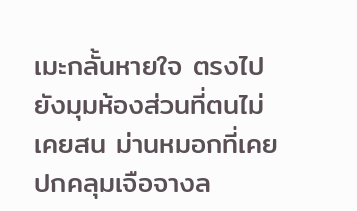เมะกลั้นหายใจ ตรงไปยังมุมห้องส่วนที่ตนไม่เคยสน ม่านหมอกที่เคยปกคลุมเจือจางล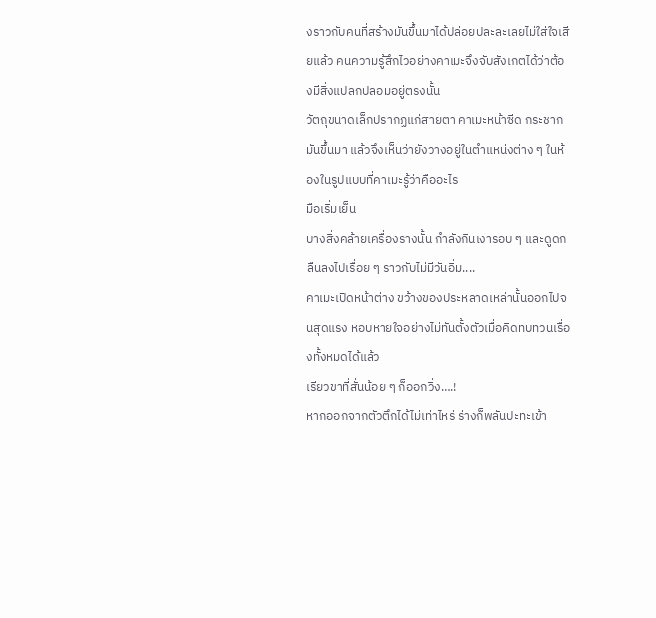งราวกับคนที่สร้างมันขึ้นมาได้ปล่อยปละละเลยไม่ใส่ใจเสียแล้ว คนความรู้สึกไวอย่างคาเมะจึงจับสังเกตได้ว่าต้องมีสิ่งแปลกปลอมอยู่ตรงนั้น
วัตถุขนาดเล็กปรากฏแก่สายตา คาเมะหน้าซีด กระชากมันขึ้นมา แล้วจึงเห็นว่ายังวางอยู่ในตำแหน่งต่าง ๆ ในห้องในรูปแบบที่คาเมะรู้ว่าคืออะไร
มือเริ่มเย็น
บางสิ่งคล้ายเครื่องรางนั้น กำลังกินเงารอบ ๆ และดูดกลืนลงไปเรื่อย ๆ ราวกับไม่มีวันอิ่ม....
คาเมะเปิดหน้าต่าง ขว้างของประหลาดเหล่านั้นออกไปจนสุดแรง หอบหายใจอย่างไม่ทันตั้งตัวเมื่อคิดทบทวนเรื่องทั้งหมดได้แล้ว
เรียวขาที่สั่นน้อย ๆ ก็ออกวิ่ง….!
หากออกจากตัวตึกได้ไม่เท่าไหร่ ร่างก็พลันปะทะเข้า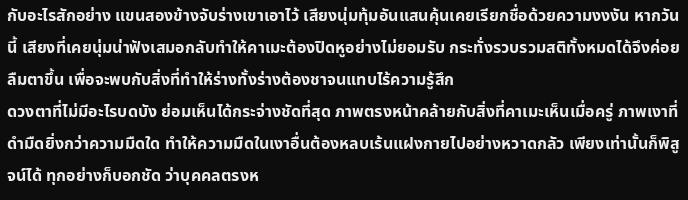กับอะไรสักอย่าง แขนสองข้างจับร่างเขาเอาไว้ เสียงนุ่มทุ้มอันแสนคุ้นเคยเรียกชื่อด้วยความงงงัน หากวันนี้ เสียงที่เคยนุ่มน่าฟังเสมอกลับทำให้คาเมะต้องปิดหูอย่างไม่ยอมรับ กระทั่งรวบรวมสติทั้งหมดได้จึงค่อยลืมตาขึ้น เพื่อจะพบกับสิ่งที่ทำให้ร่างทั้งร่างต้องชาจนแทบไร้ความรู้สึก
ดวงตาที่ไม่มีอะไรบดบัง ย่อมเห็นได้กระจ่างชัดที่สุด ภาพตรงหน้าคล้ายกับสิ่งที่คาเมะเห็นเมื่อครู่ ภาพเงาที่ดำมืดยิ่งกว่าความมืดใด ทำให้ความมืดในเงาอื่นต้องหลบเร้นแฝงกายไปอย่างหวาดกลัว เพียงเท่านั้นก็พิสูจน์ได้ ทุกอย่างก็บอกชัด ว่าบุคคลตรงห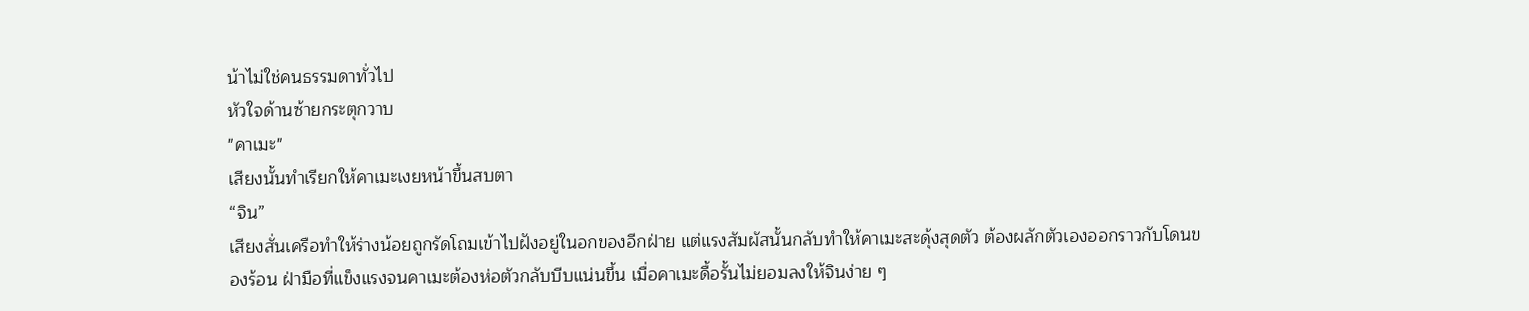น้าไม่ใช่คนธรรมดาทั่วไป
หัวใจด้านซ้ายกระตุกวาบ
"คาเมะ"
เสียงนั้นทำเรียกให้คาเมะเงยหน้าขึ้นสบตา
“จิน”
เสียงสั่นเครือทำให้ร่างน้อยถูกรัดโถมเข้าไปฝังอยู่ในอกของอีกฝ่าย แต่แรงสัมผัสนั้นกลับทำให้คาเมะสะดุ้งสุดตัว ต้องผลักตัวเองออกราวกับโดนของร้อน ฝ่ามือที่แข็งแรงจนคาเมะต้องห่อตัวกลับบีบแน่นขึ้น เมื่อคาเมะดื้อรั้นไม่ยอมลงให้จินง่าย ๆ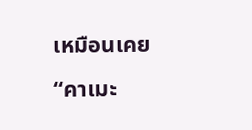เหมือนเคย
“คาเมะ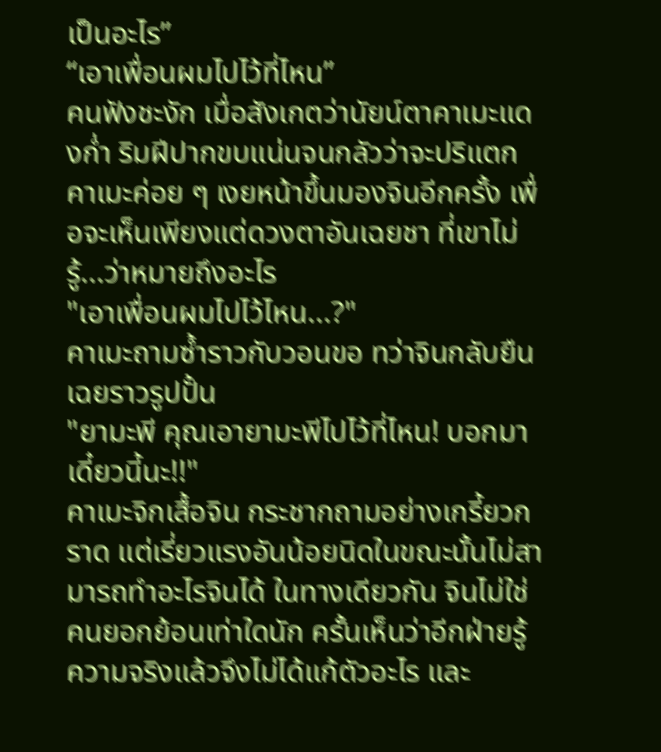เป็นอะไร”
“เอาเพื่อนผมไปไว้ที่ไหน”
คนฟังชะงัก เมื่อสังเกตว่านัยน์ตาคาเมะแดงก่ำ ริมฝีปากขบแน่นจนกลัวว่าจะปริแตก คาเมะค่อย ๆ เงยหน้าขึ้นมองจินอีกครั้ง เพื่อจะเห็นเพียงแต่ดวงตาอันเฉยชา ที่เขาไม่รู้...ว่าหมายถึงอะไร
"เอาเพื่อนผมไปไว้ไหน...?"
คาเมะถามซ้ำราวกับวอนขอ ทว่าจินกลับยืนเฉยราวรูปปั้น
"ยามะพี คุณเอายามะพีไปไว้ที่ไหน! บอกมาเดี๋ยวนี้นะ!!"
คาเมะจิกเสื้อจิน กระชากถามอย่างเกรี้ยวกราด แต่เรี่ยวแรงอันน้อยนิดในขณะนั้นไม่สามารถทำอะไรจินได้ ในทางเดียวกัน จินไม่ใช่คนยอกย้อนเท่าใดนัก ครั้นเห็นว่าอีกฝ่ายรู้ความจริงแล้วจึงไม่ได้แก้ตัวอะไร และ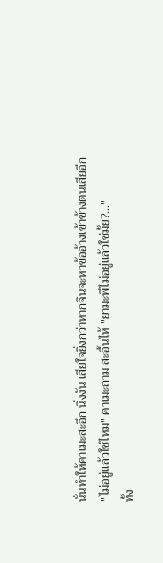นั่นทำให้คาเมะสะอึก นิ่งงัน เสียใจยิ่งกว่าหากจินจะหาข้ออ้างเข้าข้างตนเสียอีก
"ไม่อยู่แล้วใช่ไหม" คาเมะถาม สะอื้นไห้ "ยามะพีไม่อยู่แล้วใช่มั้ย?..."
ทั้ง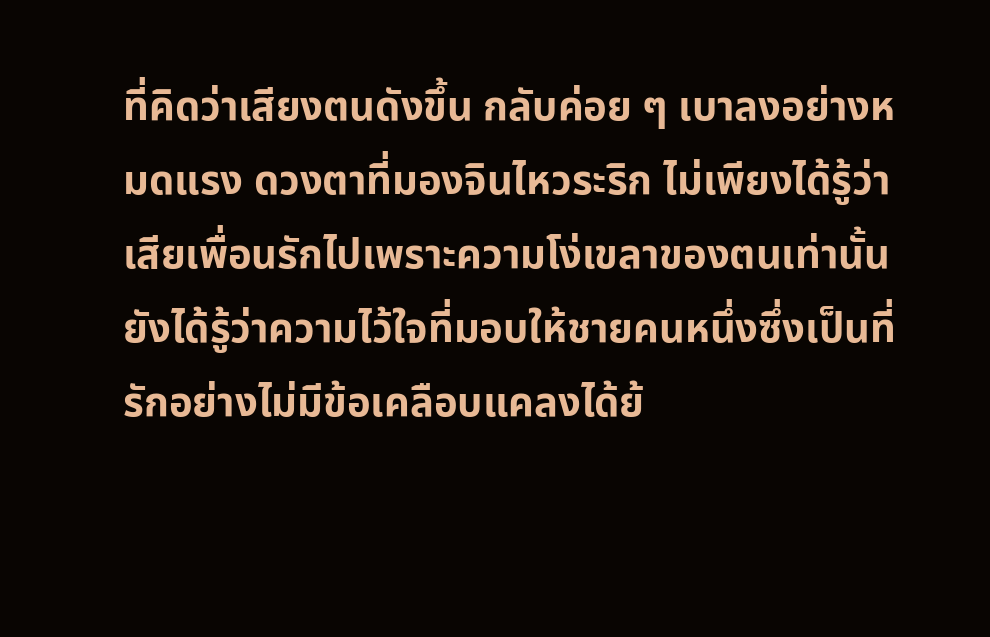ที่คิดว่าเสียงตนดังขึ้น กลับค่อย ๆ เบาลงอย่างหมดแรง ดวงตาที่มองจินไหวระริก ไม่เพียงได้รู้ว่าเสียเพื่อนรักไปเพราะความโง่เขลาของตนเท่านั้น ยังได้รู้ว่าความไว้ใจที่มอบให้ชายคนหนึ่งซึ่งเป็นที่รักอย่างไม่มีข้อเคลือบแคลงได้ย้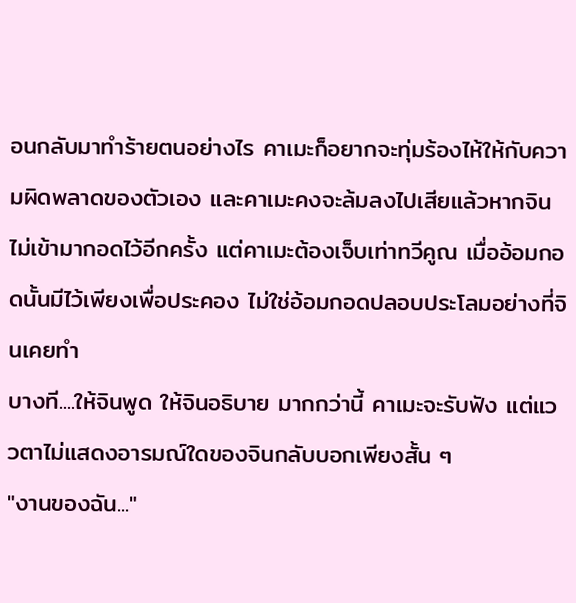อนกลับมาทำร้ายตนอย่างไร คาเมะก็อยากจะทุ่มร้องไห้ให้กับความผิดพลาดของตัวเอง และคาเมะคงจะล้มลงไปเสียแล้วหากจินไม่เข้ามากอดไว้อีกครั้ง แต่คาเมะต้องเจ็บเท่าทวีคูณ เมื่ออ้อมกอดนั้นมีไว้เพียงเพื่อประคอง ไม่ใช่อ้อมกอดปลอบประโลมอย่างที่จินเคยทำ
บางที....ให้จินพูด ให้จินอธิบาย มากกว่านี้ คาเมะจะรับฟัง แต่แววตาไม่แสดงอารมณ์ใดของจินกลับบอกเพียงสั้น ๆ
"งานของฉัน..."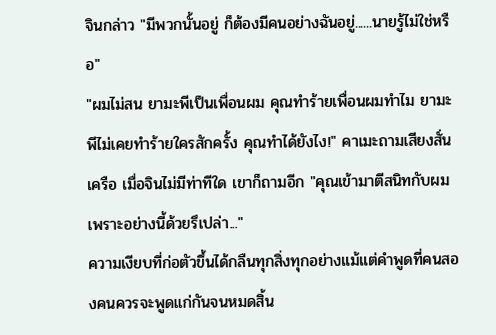จินกล่าว "มีพวกนั้นอยู่ ก็ต้องมีคนอย่างฉันอยู่......นายรู้ไม่ใช่หรือ"
"ผมไม่สน ยามะพีเป็นเพื่อนผม คุณทำร้ายเพื่อนผมทำไม ยามะพีไม่เคยทำร้ายใครสักครั้ง คุณทำได้ยังไง!" คาเมะถามเสียงสั่นเครือ เมื่อจินไม่มีท่าทีใด เขาก็ถามอีก "คุณเข้ามาตีสนิทกับผม เพราะอย่างนี้ด้วยรึเปล่า..."
ความเงียบที่ก่อตัวขึ้นได้กลืนทุกสิ่งทุกอย่างแม้แต่คำพูดที่คนสองคนควรจะพูดแก่กันจนหมดสิ้น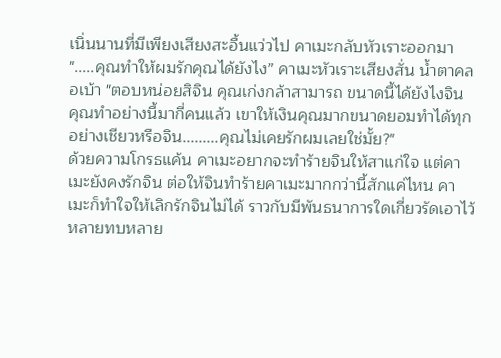เนิ่นนานที่มีเพียงเสียงสะอื้นแว่วไป คาเมะกลับหัวเราะออกมา
".....คุณทำให้ผมรักคุณได้ยังไง” คาเมะหัวเราะเสียงสั่น น้ำตาคลอเบ้า "ตอบหน่อยสิจิน คุณเก่งกล้าสามารถ ขนาดนี้ได้ยังไงจิน คุณทำอย่างนี้มากี่คนแล้ว เขาให้เงินคุณมากขนาดยอมทำได้ทุกอย่างเชียวหรือจิน.........คุณไม่เคยรักผมเลยใช่มั้ย?"
ด้วยความโกรธแค้น คาเมะอยากจะทำร้ายจินให้สาแก่ใจ แต่คาเมะยังคงรักจิน ต่อให้จินทำร้ายคาเมะมากกว่านี้สักแค่ไหน คาเมะก็ทำใจให้เลิกรักจินไม่ได้ ราวกับมีพันธนาการใดเกี่ยวรัดเอาไว้หลายทบหลาย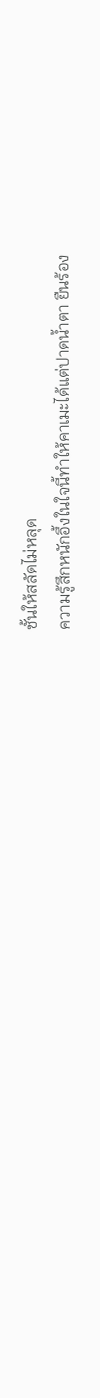ชั้นให้สลัดไม่หลุด
ความรู้สึกหนักอึ้งในใจนี้ทำให้คาเมะได้แต่ปาดน้ำตา ยืนร้อง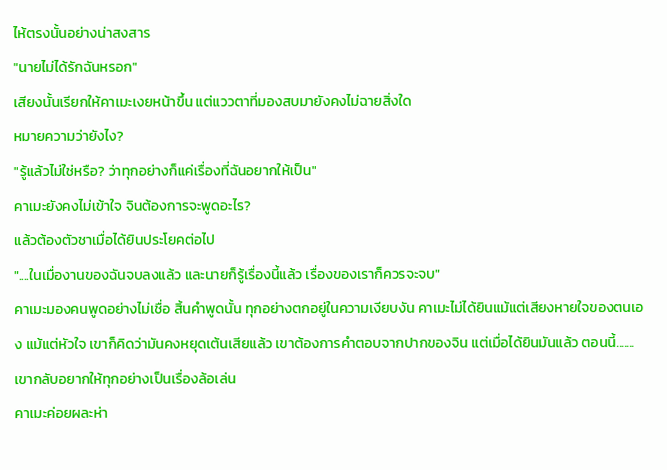ไห้ตรงนั้นอย่างน่าสงสาร
"นายไม่ได้รักฉันหรอก"
เสียงนั้นเรียกให้คาเมะเงยหน้าขึ้น แต่แววตาที่มองสบมายังคงไม่ฉายสิ่งใด
หมายความว่ายังไง?
"รู้แล้วไม่ใช่หรือ? ว่าทุกอย่างก็แค่เรื่องที่ฉันอยากให้เป็น"
คาเมะยังคงไม่เข้าใจ จินต้องการจะพูดอะไร?
แล้วต้องตัวชาเมื่อได้ยินประโยคต่อไป
"....ในเมื่องานของฉันจบลงแล้ว และนายก็รู้เรื่องนี้แล้ว เรื่องของเราก็ควรจะจบ"
คาเมะมองคนพูดอย่างไม่เชื่อ สิ้นคำพูดนั้น ทุกอย่างตกอยู่ในความเงียบงัน คาเมะไม่ได้ยินแม้แต่เสียงหายใจของตนเอง แม้แต่หัวใจ เขาก็คิดว่ามันคงหยุดเต้นเสียแล้ว เขาต้องการคำตอบจากปากของจิน แต่เมื่อได้ยินมันแล้ว ตอนนี้.......เขากลับอยากให้ทุกอย่างเป็นเรื่องล้อเล่น
คาเมะค่อยผละห่า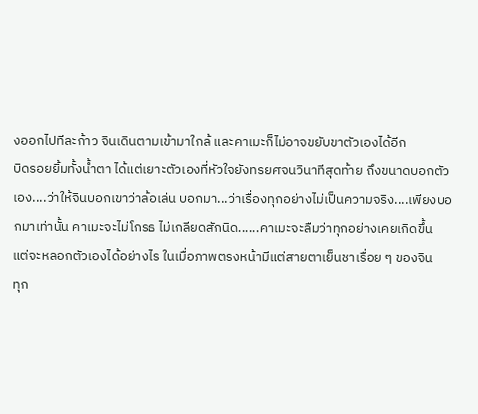งออกไปทีละก้าว จินเดินตามเข้ามาใกล้ และคาเมะก็ไม่อาจขยับขาตัวเองได้อีก
บิดรอยยิ้มทั้งน้ำตา ได้แต่เยาะตัวเองที่หัวใจยังทรยศจนวินาทีสุดท้าย ถึงขนาดบอกตัวเอง....ว่าให้จินบอกเขาว่าล้อเล่น บอกมา...ว่าเรื่องทุกอย่างไม่เป็นความจริง....เพียงบอกมาเท่านั้น คาเมะจะไม่โกรธ ไม่เกลียดสักนิด......คาเมะจะลืมว่าทุกอย่างเคยเกิดขึ้น
แต่จะหลอกตัวเองได้อย่างไร ในเมื่อภาพตรงหน้ามีแต่สายตาเย็นชาเรื่อย ๆ ของจิน
ทุก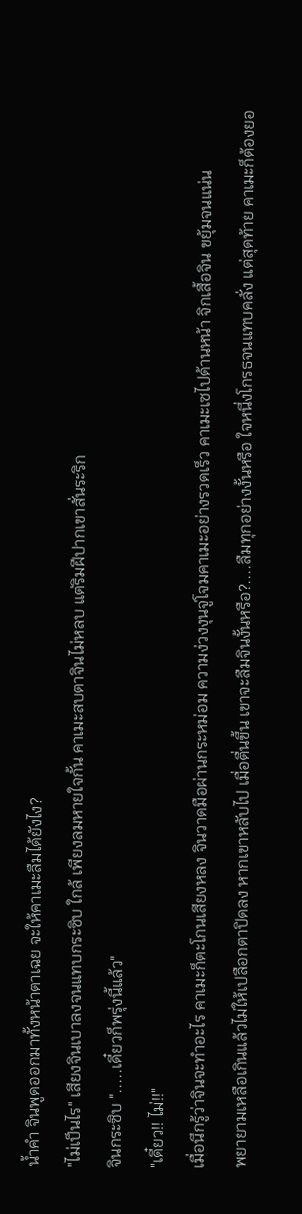น้ำคำ จินพูดออกมาทั้งหน้าตาเฉย จะให้คาเมะลืมได้ยังไง?
"ไม่เป็นไร" เสียงจินเบาลงจนแทบกระซิบ ใกล้ เพียงลมหายใจกั้น คาเมะสบตาจินไม่หลบ แต่ริมฝีปากเขาสั่นระริก
จินกระซิบ ".....เดี๋ยวก็พรุ่งนี้แล้ว"
"เดี๋ยว!! ไม่!!"
เมื่อนึกรู้ว่าจินจะทำอะไร คาเมะก็ตะโกนเสียงหลง จินวาดมือผ่านกระหม่อม ความง่วงงุนจู่โจมคาเมะอย่างรวดเร็ว คาเมะเซไปด้านหน้า จิกเสื้อจิน ขยุ้มจนแน่น
พยายามเหลือเกินแล้วไม่ให้เปลือกตาปิดลง หากเขาหลับไป เมื่อตื่นขึ้น เขาจะลืมจินงั้นหรือ?....ลืมทุกอย่างงั้นหรือ ใจหนึ่งโกรธจนแทบคลั่ง แต่สุดท้าย คาเมะก็ต้องยอ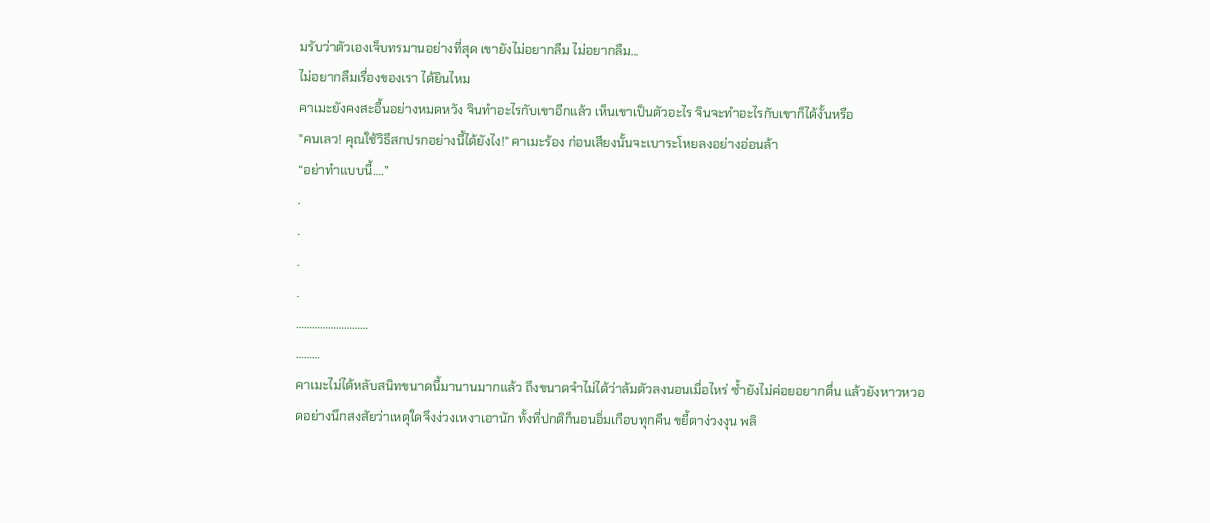มรับว่าตัวเองเจ็บทรมานอย่างที่สุด เขายังไม่อยากลืม ไม่อยากลืม...
ไม่อยากลืมเรื่องของเรา ได้ยินไหม
คาเมะยังคงสะอื้นอย่างหมดหวัง จินทำอะไรกับเขาอีกแล้ว เห็นเขาเป็นตัวอะไร จินจะทำอะไรกับเขาก็ได้งั้นหรือ
"คนเลว! คุณใช้วิธีสกปรกอย่างนี้ได้ยังไง!" คาเมะร้อง ก่อนเสียงนั้นจะเบาระโหยลงอย่างอ่อนล้า
“อย่าทำแบบนี้….”
.
.
.
.
………………………
………
คาเมะไม่ได้หลับสนิทขนาดนี้มานานมากแล้ว ถึงขนาดจำไม่ได้ว่าล้มตัวลงนอนเมื่อไหร่ ซ้ำยังไม่ค่อยอยากตื่น แล้วยังหาวหวอดอย่างนึกสงสัยว่าเหตุใดจึงง่วงเหงาเอานัก ทั้งที่ปกติก็นอนอิ่มเกือบทุกคืน ขยี้ตาง่วงงุน พลิ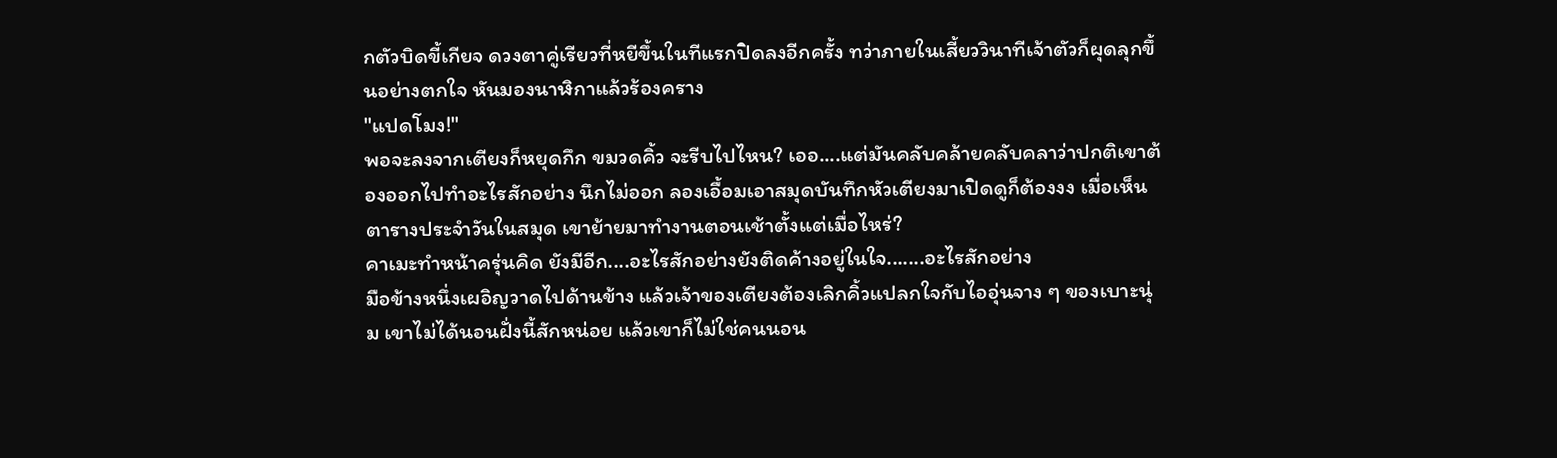กตัวบิดขี้เกียจ ดวงตาคู่เรียวที่หยีขึ้นในทีแรกปิดลงอีกครั้ง ทว่าภายในเสี้ยววินาทีเจ้าตัวก็ผุดลุกขึ้นอย่างตกใจ หันมองนาฬิกาแล้วร้องคราง
"แปดโมง!"
พอจะลงจากเตียงก็หยุดกึก ขมวดคิ้ว จะรีบไปไหน? เออ....แต่มันคลับคล้ายคลับคลาว่าปกติเขาต้องออกไปทำอะไรสักอย่าง นึกไม่ออก ลองเอื้อมเอาสมุดบันทึกหัวเตียงมาเปิดดูก็ต้องงง เมื่อเห็นตารางประจำวันในสมุด เขาย้ายมาทำงานตอนเช้าตั้งแต่เมื่อไหร่?
คาเมะทำหน้าครุ่นคิด ยังมีอีก....อะไรสักอย่างยังติดค้างอยู่ในใจ.......อะไรสักอย่าง
มือข้างหนึ่งเผอิญวาดไปด้านข้าง แล้วเจ้าของเตียงต้องเลิกคิ้วแปลกใจกับไออุ่นจาง ๆ ของเบาะนุ่ม เขาไม่ได้นอนฝั่งนี้สักหน่อย แล้วเขาก็ไม่ใช่คนนอน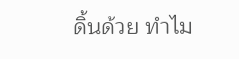ดิ้นด้วย ทำไม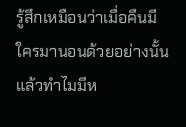รู้สึกเหมือนว่าเมื่อคืนมีใครมานอนด้วยอย่างนั้น
แล้วทำไมมีห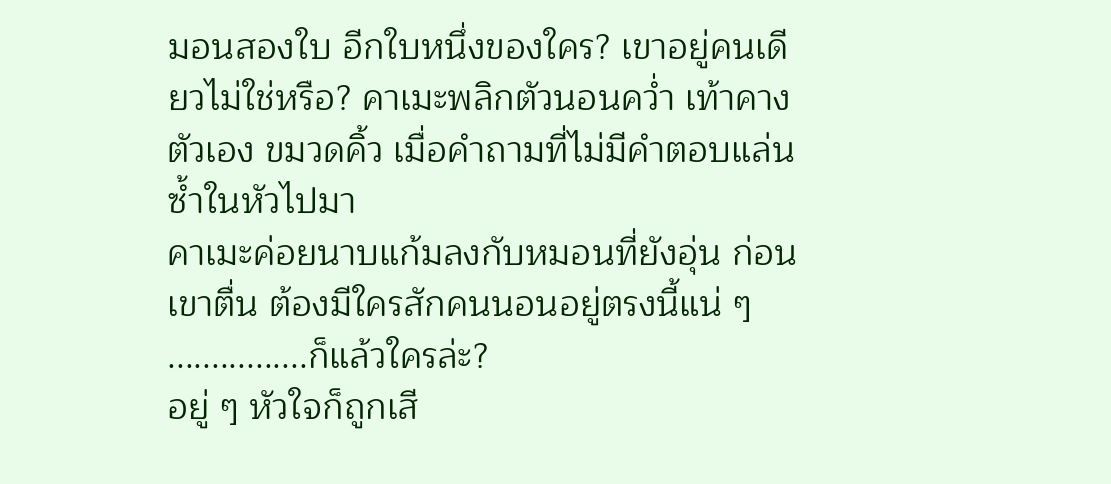มอนสองใบ อีกใบหนึ่งของใคร? เขาอยู่คนเดียวไม่ใช่หรือ? คาเมะพลิกตัวนอนคว่ำ เท้าคางตัวเอง ขมวดคิ้ว เมื่อคำถามที่ไม่มีคำตอบแล่นซ้ำในหัวไปมา
คาเมะค่อยนาบแก้มลงกับหมอนที่ยังอุ่น ก่อนเขาตื่น ต้องมีใครสักคนนอนอยู่ตรงนี้แน่ ๆ
................ก็แล้วใครล่ะ?
อยู่ ๆ หัวใจก็ถูกเสี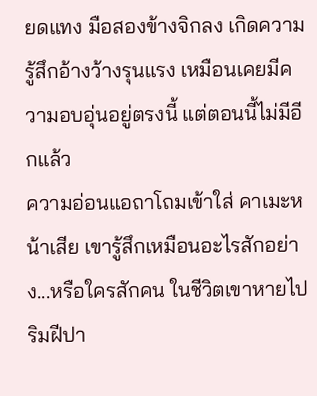ยดแทง มือสองข้างจิกลง เกิดความรู้สึกอ้างว้างรุนแรง เหมือนเคยมีความอบอุ่นอยู่ตรงนี้ แต่ตอนนี้ไม่มีอีกแล้ว
ความอ่อนแอถาโถมเข้าใส่ คาเมะหน้าเสีย เขารู้สึกเหมือนอะไรสักอย่าง...หรือใครสักคน ในชีวิตเขาหายไป
ริมฝีปา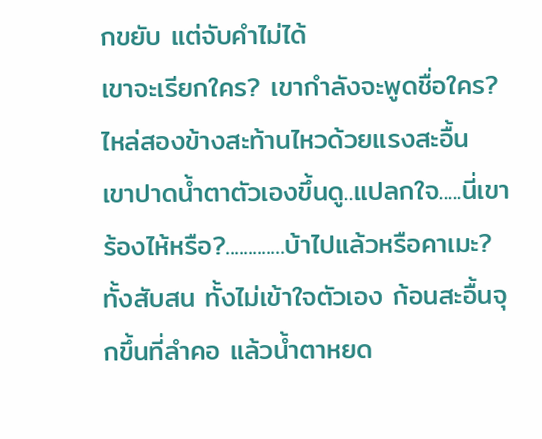กขยับ แต่จับคำไม่ได้
เขาจะเรียกใคร? เขากำลังจะพูดชื่อใคร?
ไหล่สองข้างสะท้านไหวด้วยแรงสะอื้น
เขาปาดน้ำตาตัวเองขึ้นดู..แปลกใจ.....นี่เขาร้องไห้หรือ?.............บ้าไปแล้วหรือคาเมะ?
ทั้งสับสน ทั้งไม่เข้าใจตัวเอง ก้อนสะอื้นจุกขึ้นที่ลำคอ แล้วน้ำตาหยด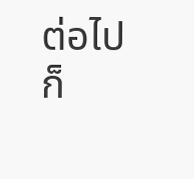ต่อไป ก็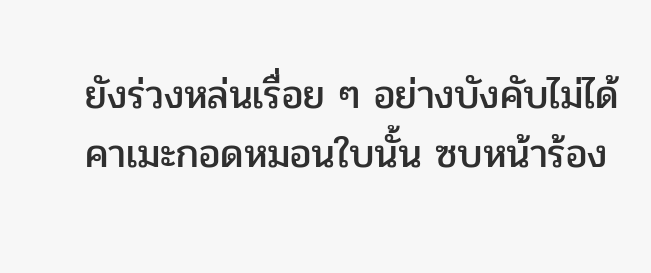ยังร่วงหล่นเรื่อย ๆ อย่างบังคับไม่ได้
คาเมะกอดหมอนใบนั้น ซบหน้าร้อง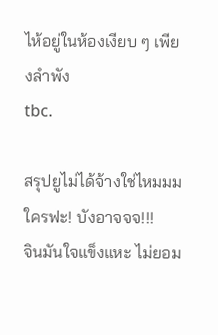ไห้อยู่ในห้องเงียบ ๆ เพียงลำพัง
tbc.

สรุปยูไม่ได้จ้างใช่ไหมมม
ใครฟะ! บังอาจจจ!!!
จินมันใจแข็งแหะ ไม่ยอม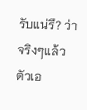รับแน่รึ? ว่าจริงๆแล้วตัวเอ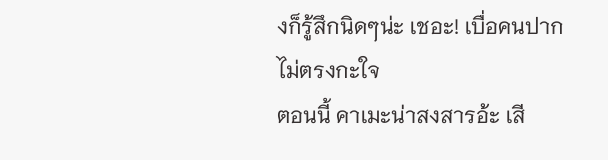งก็รู้สึกนิดๆน่ะ เชอะ! เบื่อคนปากไม่ตรงกะใจ
ตอนนี้ คาเมะน่าสงสารอ้ะ เสี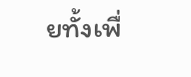ยทั้งเพื่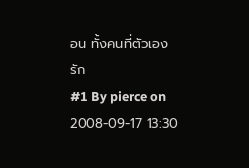อน ทั้งคนที่ตัวเองรัก
#1 By pierce on 2008-09-17 13:30